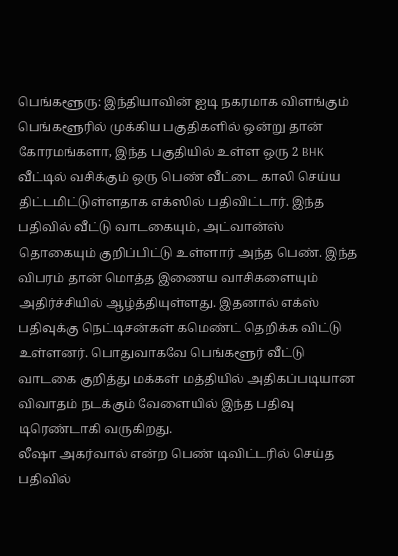பெங்களூரு: இந்தியாவின் ஐடி நகரமாக விளங்கும் பெங்களூரில் முக்கிய பகுதிகளில் ஒன்று தான் கோரமங்களா, இந்த பகுதியில் உள்ள ஒரு 2 BHK வீட்டில் வசிக்கும் ஒரு பெண் வீட்டை காலி செய்ய திட்டமிட்டுள்ளதாக எக்ஸில் பதிவிட்டார். இந்த பதிவில் வீட்டு வாடகையும், அட்வான்ஸ் தொகையும் குறிப்பிட்டு உள்ளார் அந்த பெண். இந்த விபரம் தான் மொத்த இணைய வாசிகளையும் அதிர்ச்சியில் ஆழ்த்தியுள்ளது. இதனால் எக்ஸ் பதிவுக்கு நெட்டிசன்கள் கமெண்ட் தெறிக்க விட்டு உள்ளனர். பொதுவாகவே பெங்களூர் வீட்டு வாடகை குறித்து மக்கள் மத்தியில் அதிகப்படியான விவாதம் நடக்கும் வேளையில் இந்த பதிவு டிரெண்டாகி வருகிறது.
லீஷா அகர்வால் என்ற பெண் டிவிட்டரில் செய்த பதிவில்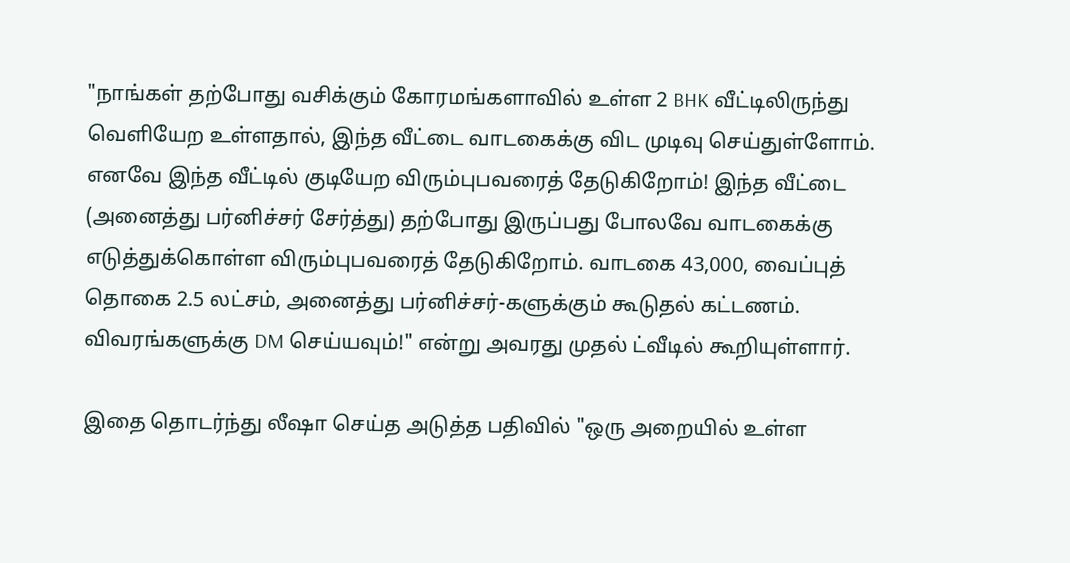"நாங்கள் தற்போது வசிக்கும் கோரமங்களாவில் உள்ள 2 BHK வீட்டிலிருந்து வெளியேற உள்ளதால், இந்த வீட்டை வாடகைக்கு விட முடிவு செய்துள்ளோம். எனவே இந்த வீட்டில் குடியேற விரும்புபவரைத் தேடுகிறோம்! இந்த வீட்டை (அனைத்து பர்னிச்சர் சேர்த்து) தற்போது இருப்பது போலவே வாடகைக்கு எடுத்துக்கொள்ள விரும்புபவரைத் தேடுகிறோம். வாடகை 43,000, வைப்புத் தொகை 2.5 லட்சம், அனைத்து பர்னிச்சர்-களுக்கும் கூடுதல் கட்டணம். விவரங்களுக்கு DM செய்யவும்!" என்று அவரது முதல் ட்வீடில் கூறியுள்ளார்.

இதை தொடர்ந்து லீஷா செய்த அடுத்த பதிவில் "ஒரு அறையில் உள்ள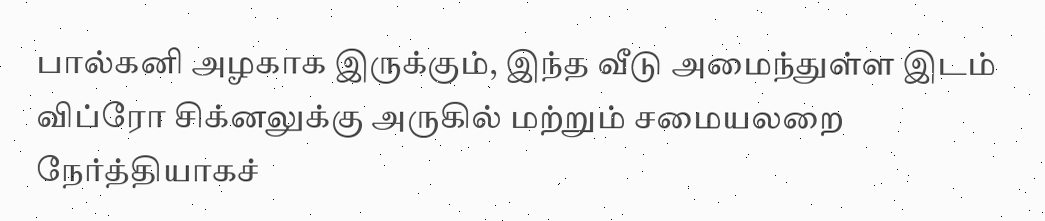பால்கனி அழகாக இருக்கும், இந்த வீடு அமைந்துள்ள இடம் விப்ரோ சிக்னலுக்கு அருகில் மற்றும் சமையலறை நேர்த்தியாகச்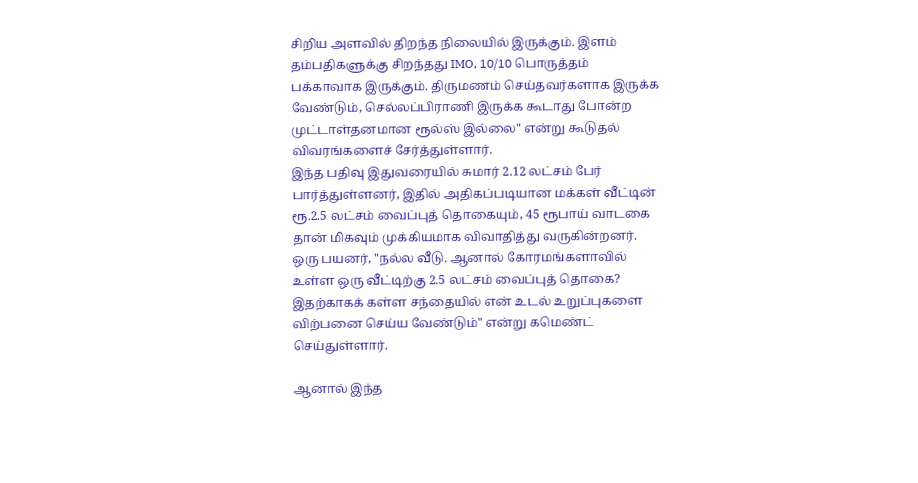சிறிய அளவில் திறந்த நிலையில் இருக்கும். இளம் தம்பதிகளுக்கு சிறந்தது IMO, 10/10 பொருத்தம் பக்காவாக இருக்கும். திருமணம் செய்தவர்களாக இருக்க வேண்டும், செல்லப்பிராணி இருக்க கூடாது போன்ற முட்டாள்தனமான ரூல்ஸ் இல்லை" என்று கூடுதல் விவரங்களைச் சேர்த்துள்ளார்.
இந்த பதிவு இதுவரையில் சுமார் 2.12 லட்சம் பேர் பார்த்துள்ளனர், இதில் அதிகப்படியான மக்கள் வீட்டின் ரூ.2.5 லட்சம் வைப்புத் தொகையும், 45 ரூபாய் வாடகை தான் மிகவும் முக்கியமாக விவாதித்து வருகின்றனர். ஒரு பயனர், "நல்ல வீடு. ஆனால் கோரமங்களாவில் உள்ள ஒரு வீட்டிற்கு 2.5 லட்சம் வைப்புத் தொகை? இதற்காகக் கள்ள சந்தையில் என் உடல் உறுப்புகளை விற்பனை செய்ய வேண்டும்" என்று கமெண்ட் செய்துள்ளார்.

ஆனால் இந்த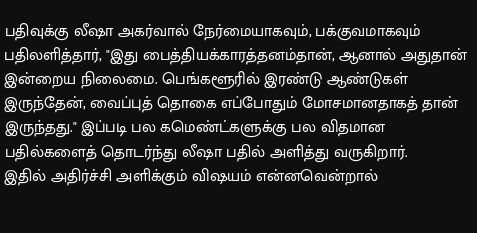பதிவுக்கு லீஷா அகர்வால் நேர்மையாகவும், பக்குவமாகவும் பதிலளித்தார், "இது பைத்தியக்காரத்தனம்தான், ஆனால் அதுதான் இன்றைய நிலைமை. பெங்களூரில் இரண்டு ஆண்டுகள் இருந்தேன், வைப்புத் தொகை எப்போதும் மோசமானதாகத் தான் இருந்தது." இப்படி பல கமெண்ட்களுக்கு பல விதமான பதில்களைத் தொடர்ந்து லீஷா பதில் அளித்து வருகிறார்.
இதில் அதிர்ச்சி அளிக்கும் விஷயம் என்னவென்றால்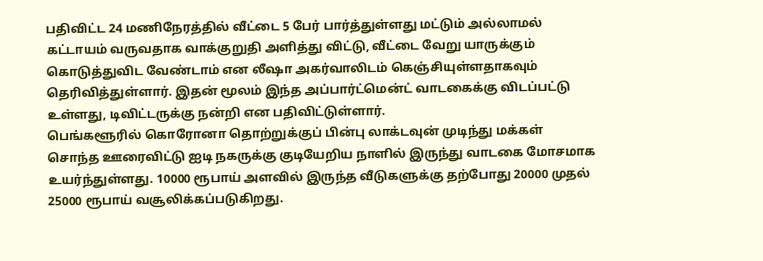பதிவிட்ட 24 மணிநேரத்தில் வீட்டை 5 பேர் பார்த்துள்ளது மட்டும் அல்லாமல் கட்டாயம் வருவதாக வாக்குறுதி அளித்து விட்டு, வீட்டை வேறு யாருக்கும் கொடுத்துவிட வேண்டாம் என லீஷா அகர்வாலிடம் கெஞ்சியுள்ளதாகவும் தெரிவித்துள்ளார். இதன் மூலம் இந்த அப்பார்ட்மென்ட் வாடகைக்கு விடப்பட்டு உள்ளது, டிவிட்டருக்கு நன்றி என பதிவிட்டுள்ளார்.
பெங்களூரில் கொரோனா தொற்றுக்குப் பின்பு லாக்டவுன் முடிந்து மக்கள் சொந்த ஊரைவிட்டு ஐடி நகருக்கு குடியேறிய நாளில் இருந்து வாடகை மோசமாக உயர்ந்துள்ளது. 10000 ரூபாய் அளவில் இருந்த வீடுகளுக்கு தற்போது 20000 முதல் 25000 ரூபாய் வசூலிக்கப்படுகிறது.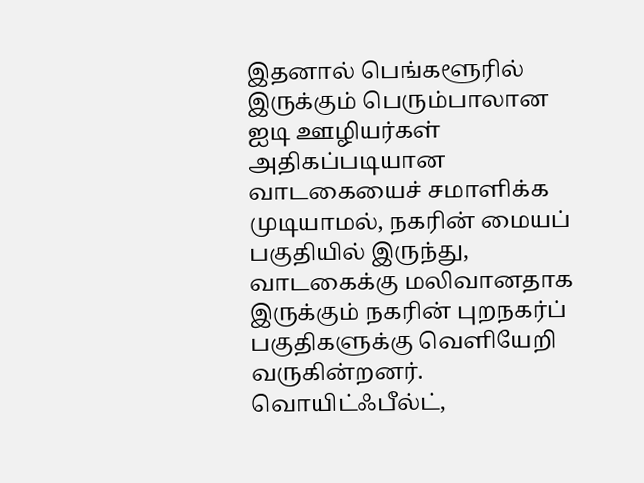இதனால் பெங்களூரில் இருக்கும் பெரும்பாலான ஐடி ஊழியர்கள் அதிகப்படியான வாடகையைச் சமாளிக்க முடியாமல், நகரின் மையப் பகுதியில் இருந்து, வாடகைக்கு மலிவானதாக இருக்கும் நகரின் புறநகர்ப் பகுதிகளுக்கு வெளியேறி வருகின்றனர். வொயிட்ஃபீல்ட்,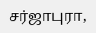சர்ஜாபுரா,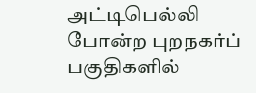அட்டிபெல்லி போன்ற புறநகர்ப் பகுதிகளில்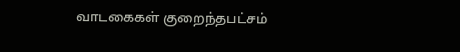வாடகைகள் குறைந்தபட்சம்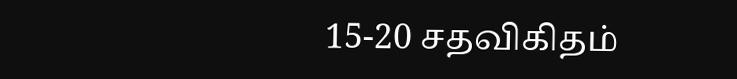15-20 சதவிகிதம்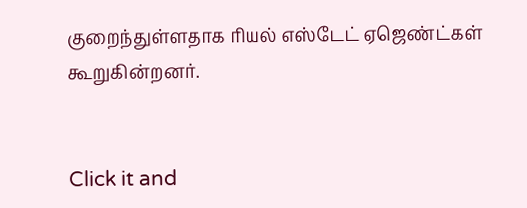குறைந்துள்ளதாக ரியல் எஸ்டேட் ஏஜெண்ட்கள் கூறுகின்றனர்.


Click it and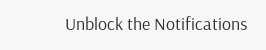Unblock the Notifications